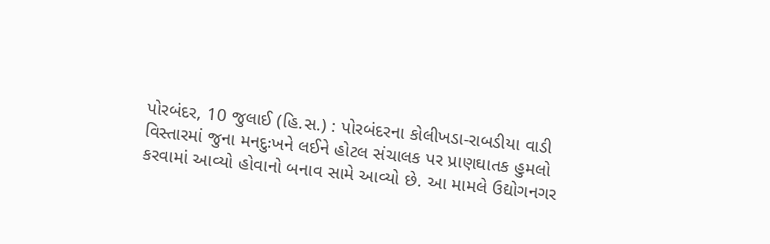પોરબંદર, 10 જુલાઈ (હિ.સ.) : પોરબંદરના કોલીખડા-રાબડીયા વાડી વિસ્તારમાં જુના મનદુઃખને લઈને હોટલ સંચાલક પર પ્રાણઘાતક હુમલો કરવામાં આવ્યો હોવાનો બનાવ સામે આવ્યો છે. આ મામલે ઉદ્યોગનગર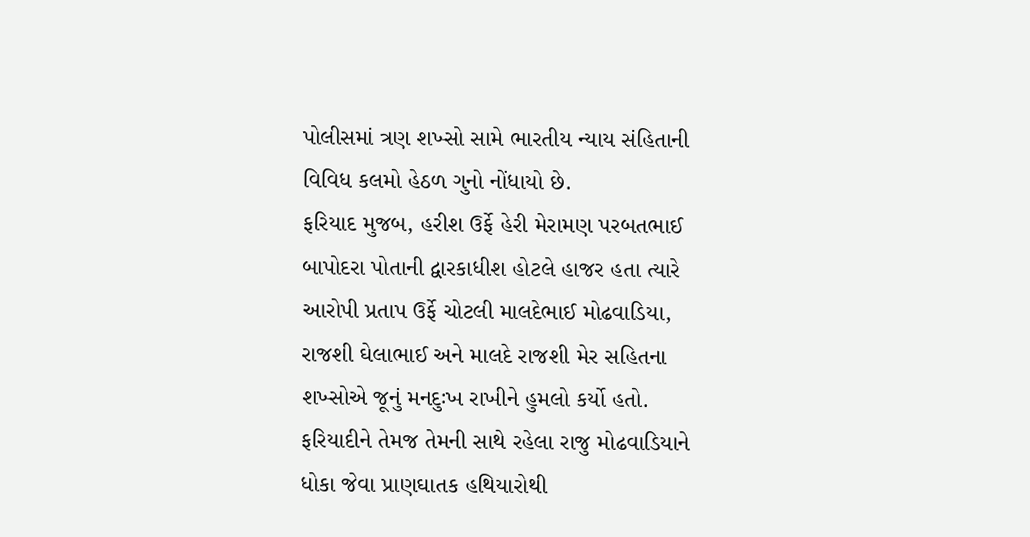પોલીસમાં ત્રણ શખ્સો સામે ભારતીય ન્યાય સંહિતાની વિવિધ કલમો હેઠળ ગુનો નોંધાયો છે.
ફરિયાદ મુજબ, હરીશ ઉર્ફે હેરી મેરામણ પરબતભાઈ બાપોદરા પોતાની દ્વારકાધીશ હોટલે હાજર હતા ત્યારે આરોપી પ્રતાપ ઉર્ફે ચોટલી માલદેભાઈ મોઢવાડિયા, રાજશી ઘેલાભાઈ અને માલદે રાજશી મેર સહિતના શખ્સોએ જૂનું મનદુઃખ રાખીને હુમલો કર્યો હતો. ફરિયાદીને તેમજ તેમની સાથે રહેલા રાજુ મોઢવાડિયાને ધોકા જેવા પ્રાણઘાતક હથિયારોથી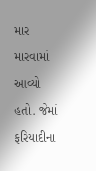માર મારવામાં આવ્યો હતો. જેમાં ફરિયાદીના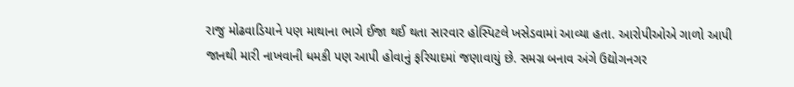રાજુ મોઢવાડિયાને પણ માથાના ભાગે ઈજા થઈ થતા સારવાર હોસ્પિટલે ખસેડવામાં આવ્યા હતા. આરોપીઓએ ગાળો આપી જાનથી મારી નાખવાની ધમકી પણ આપી હોવાનું ફરિયાદમાં જણાવાયું છે. સમગ્ર બનાવ અંગે ઉદ્યોગનગર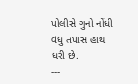પોલીસે ગુનો નોંધી વધુ તપાસ હાથ ધરી છે.
---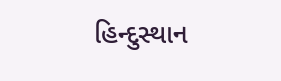હિન્દુસ્થાન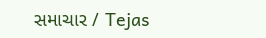સમાચાર / Tejas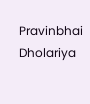Pravinbhai Dholariya